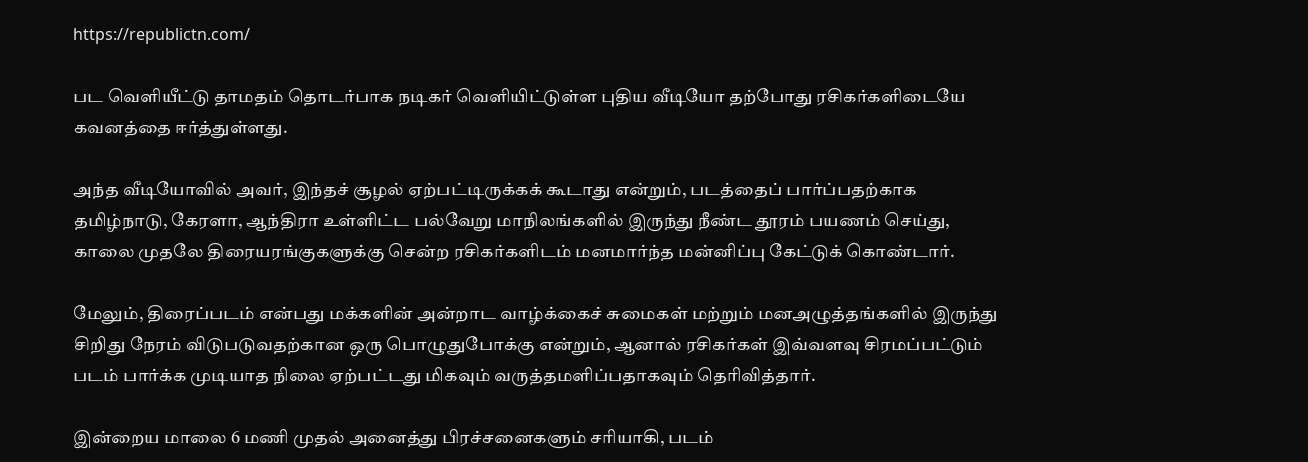https://republictn.com/

பட வெளியீட்டு தாமதம் தொடர்பாக நடிகர் வெளியிட்டுள்ள புதிய வீடியோ தற்போது ரசிகர்களிடையே கவனத்தை ஈர்த்துள்ளது.

அந்த வீடியோவில் அவர், இந்தச் சூழல் ஏற்பட்டிருக்கக் கூடாது என்றும், படத்தைப் பார்ப்பதற்காக தமிழ்நாடு, கேரளா, ஆந்திரா உள்ளிட்ட பல்வேறு மாநிலங்களில் இருந்து நீண்ட தூரம் பயணம் செய்து, காலை முதலே திரையரங்குகளுக்கு சென்ற ரசிகர்களிடம் மனமார்ந்த மன்னிப்பு கேட்டுக் கொண்டார்.

மேலும், திரைப்படம் என்பது மக்களின் அன்றாட வாழ்க்கைச் சுமைகள் மற்றும் மனஅழுத்தங்களில் இருந்து சிறிது நேரம் விடுபடுவதற்கான ஒரு பொழுதுபோக்கு என்றும், ஆனால் ரசிகர்கள் இவ்வளவு சிரமப்பட்டும் படம் பார்க்க முடியாத நிலை ஏற்பட்டது மிகவும் வருத்தமளிப்பதாகவும் தெரிவித்தார்.

இன்றைய மாலை 6 மணி முதல் அனைத்து பிரச்சனைகளும் சரியாகி, படம்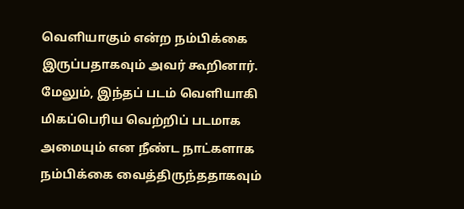வெளியாகும் என்ற நம்பிக்கை இருப்பதாகவும் அவர் கூறினார். மேலும், இந்தப் படம் வெளியாகி மிகப்பெரிய வெற்றிப் படமாக அமையும் என நீண்ட நாட்களாக நம்பிக்கை வைத்திருந்ததாகவும்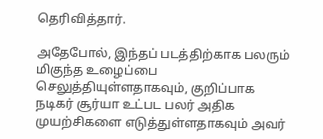தெரிவித்தார்.

அதேபோல், இந்தப் படத்திற்காக பலரும் மிகுந்த உழைப்பை செலுத்தியுள்ளதாகவும், குறிப்பாக நடிகர் சூர்யா உட்பட பலர் அதிக முயற்சிகளை எடுத்துள்ளதாகவும் அவர்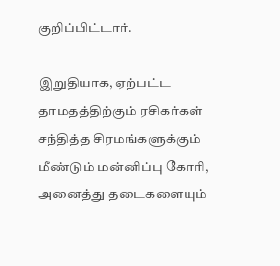குறிப்பிட்டார்.

இறுதியாக, ஏற்பட்ட தாமதத்திற்கும் ரசிகர்கள் சந்தித்த சிரமங்களுக்கும் மீண்டும் மன்னிப்பு கோரி, அனைத்து தடைகளையும்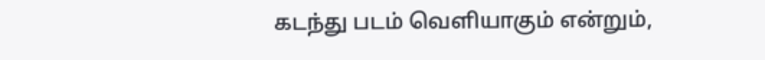கடந்து படம் வெளியாகும் என்றும்,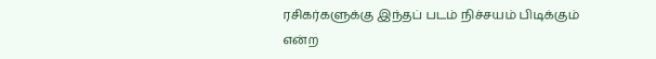ரசிகர்களுக்கு இந்தப் படம் நிச்சயம் பிடிக்கும் என்ற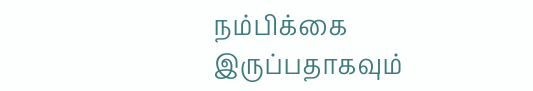நம்பிக்கை இருப்பதாகவும்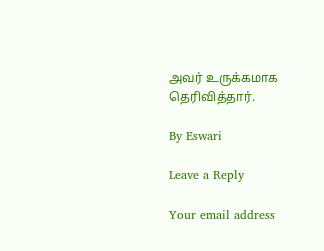அவர் உருக்கமாக தெரிவித்தார்.

By Eswari

Leave a Reply

Your email address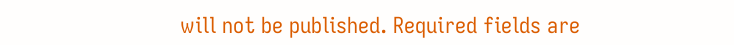will not be published. Required fields are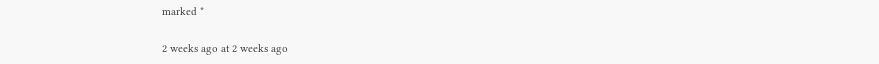marked *

2 weeks ago at 2 weeks ago